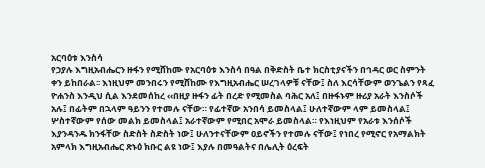አርባዕቱ እንስሳ
የኃያሉ እግዚአብሔርን ዙፋን የሚሸከሙ የአርባዕቱ እንስሳ በዓል በቅድስት ቤተ ክርስቲያናችን በኅዳር ወር ስምንት ቀን ይከበራል፡፡ እነዚህም መንበሩን የሚሸከሙ የእግዚአብሔር ሠረገላዎቹ ናቸው፤ ስለ እርሳቸውም ወንጌልን የጻፈ ዮሐንስ እንዲህ ሲል እንደመሰከረ ‹‹በዚያ ዙፋን ፊት በረድ የሚመስል ባሕር አለ፤ በዙፋኑም ዙሪያ አራት እንስሶች አሉ፤ በፊትም በኋላም ዓይንን የተመሉ ናቸው። የፊተኛው አንበሳ ይመስላል፤ ሁለተኛውም ላም ይመስላል፤ ሦስተኛውም የሰው መልክ ይመስላል፤ አራተኛውም የሚበር አሞራ ይመስላል። የእነዚህም የአራቱ እንሰሶች እያንዳንዱ ክንፋቸው ስድስት ስድስት ነው፤ ሁለንተናቸውም ዐይኖችን የተመሉ ናቸው፤ የነበረ የሚኖር የአማልክት አምላክ እግዚአብሔር ጽኑዕ ክቡር ልዩ ነው፤ እያሉ በመዓልትና በሌሊት ዕረፍት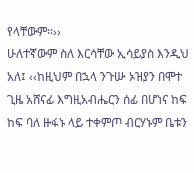የላቸውም።››
ሁለተኛውም ስለ እርሳቸው ኢሳይያስ እንዲህ አለ፤ ‹‹ከዚህም በኋላ ንጉሡ ኦዝያን በሞተ ጊዜ አሸናፊ እግዚአብሔርን ሰፊ በሆነና ከፍ ከፍ ባለ ዙፋኑ ላይ ተቀምጦ ብርሃኑም ቤቱን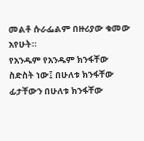መልቶ ሱራፌልም በዙሪያው ቁመው አየሁት።
የአንዱም የአንዱም ክንፋቸው ስድስት ነው፤ በሁለቱ ክንፋቸው ፊታቸውን በሁለቱ ክንፋቸው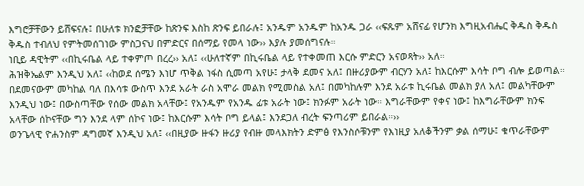እግሮቻቸውን ይሸፍናሉ፤ በሁለቱ ክንፎቻቸው ከጽንፍ እስከ ጽንፍ ይበራሉ፤ አንዱም አንዱም ከአንዱ ጋራ ‹‹ፍጹም አሸናፊ የሆንክ እግዚአብሔር ቅዱስ ቅዱስ ቅዱስ ተብለህ የምትመሰገነው ምስጋናህ በምድርና በሰማይ የመላ ነው›› እያሉ ያመሰግናሉ።
ነቢይ ዳዊትም ‹‹በኪሩቤል ላይ ተቀምጦ በረረ›› አለ፤ ‹‹ሁለተኛም በኪሩቤል ላይ የተቀመጠ እርሱ ምድርን አናወጻት›› አለ።
ሕዝቅኤልም እንዲህ አለ፤ ‹‹ከወደ ሰሜን እነሆ ጥቅል ነፋስ ሲመጣ አየሁ፤ ታላቅ ደመና አለ፤ በዙሪያውም ብርሃን አለ፤ ከእርሱም እሳት ቦግ ብሎ ይወጣል። በደመናውም መካከል ባለ በእሳቱ ውስጥ እንደ አራት ራስ አሞራ መልክ የሚመስል አለ፤ በመካከሉም እንደ አራቱ ኪሩቤል መልክ ያለ አለ፤ መልካቸውም እንዲህ ነው፤ በውስጣቸው የሰው መልክ አላቸው፤ የአንዱም የአንዱ ፊቱ አራት ነው፤ ክንፉም አራት ነው። እግራቸውም የቀና ነው፤ ከእግራቸውም ክንፍ አላቸው ሰኮናቸው ግን እንደ ላም ሰኮና ነው፤ ከእርሱም እሳት ቦግ ይላል፤ እንደጋለ ብረት ፍንጣሪም ይበራል።››
ወንጌላዊ ዮሐንስም ዳግመኛ እንዲህ አለ፤ ‹‹በዚያው ዙፋን ዙሪያ የብዙ መላእክትን ድምፅ የእንስሶቹንም የእነዚያ አለቆችንም ቃል ሰማሁ፤ ቁጥራቸውም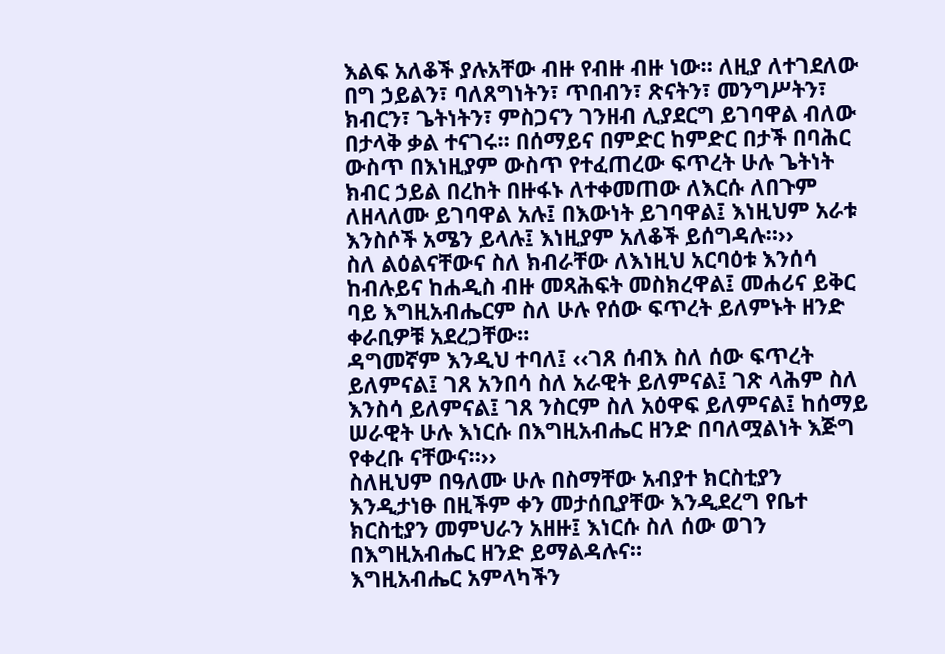እልፍ አለቆች ያሉአቸው ብዙ የብዙ ብዙ ነው። ለዚያ ለተገደለው በግ ኃይልን፣ ባለጸግነትን፣ ጥበብን፣ ጽናትን፣ መንግሥትን፣ ክብርን፣ ጌትነትን፣ ምስጋናን ገንዘብ ሊያደርግ ይገባዋል ብለው በታላቅ ቃል ተናገሩ። በሰማይና በምድር ከምድር በታች በባሕር ውስጥ በእነዚያም ውስጥ የተፈጠረው ፍጥረት ሁሉ ጌትነት ክብር ኃይል በረከት በዙፋኑ ለተቀመጠው ለእርሱ ለበጉም ለዘላለሙ ይገባዋል አሉ፤ በእውነት ይገባዋል፤ እነዚህም አራቱ እንስሶች አሜን ይላሉ፤ እነዚያም አለቆች ይሰግዳሉ።››
ስለ ልዕልናቸውና ስለ ክብራቸው ለእነዚህ አርባዕቱ እንሰሳ ከብሉይና ከሐዲስ ብዙ መጻሕፍት መስክረዋል፤ መሐሪና ይቅር ባይ እግዚአብሔርም ስለ ሁሉ የሰው ፍጥረት ይለምኑት ዘንድ ቀራቢዎቹ አደረጋቸው።
ዳግመኛም እንዲህ ተባለ፤ ‹‹ገጸ ሰብእ ስለ ሰው ፍጥረት ይለምናል፤ ገጸ አንበሳ ስለ አራዊት ይለምናል፤ ገጽ ላሕም ስለ እንስሳ ይለምናል፤ ገጸ ንስርም ስለ አዕዋፍ ይለምናል፤ ከሰማይ ሠራዊት ሁሉ እነርሱ በእግዚአብሔር ዘንድ በባለሟልነት እጅግ የቀረቡ ናቸውና።››
ስለዚህም በዓለሙ ሁሉ በስማቸው አብያተ ክርስቲያን እንዲታነፁ በዚችም ቀን መታሰቢያቸው እንዲደረግ የቤተ ክርስቲያን መምህራን አዘዙ፤ እነርሱ ስለ ሰው ወገን በእግዚአብሔር ዘንድ ይማልዳሉና።
እግዚአብሔር አምላካችን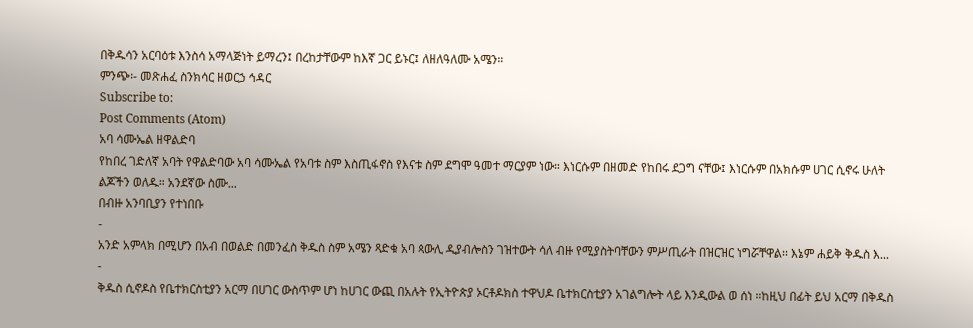በቅዱሳን አርባዕቱ እንስሳ አማላጅነት ይማረን፤ በረከታቸውም ከእኛ ጋር ይኑር፤ ለዘለዓለሙ አሜን።
ምንጭ፡- መጽሐፈ ስንክሳር ዘወርኃ ኅዳር
Subscribe to:
Post Comments (Atom)
አባ ሳሙኤል ዘዋልድባ
የከበረ ገድለኛ አባት የዋልድባው አባ ሳሙኤል የአባቱ ስም እስጢፋኖስ የእናቱ ስም ደግሞ ዓመተ ማርያም ነው። እነርሱም በዘመድ የከበሩ ደጋግ ናቸው፤ እነርሱም በአክሱም ሀገር ሲኖሩ ሁለት ልጆችን ወለዱ። አንደኛው ስሙ...
በብዙ አንባቢያን የተነበቡ
-
አንድ አምላክ በሚሆን በአብ በወልድ በመንፈስ ቅዱስ ስም አሜን ጻድቁ አባ ጳውሊ ዲያብሎስን ገዝተውት ሳለ ብዙ የሚያስትባቸውን ምሥጢራት በዝርዝር ነግሯቸዋል፡፡ እኔም ሐይቅ ቅዱስ እ...
-
ቅዱስ ሲኖዶስ የቤተክርስቲያን አርማ በሀገር ውስጥም ሆነ ከሀገር ውጪ በአሉት የኢትዮጵያ ኦርቶዶክስ ተዋህዶ ቤተክርስቲያን አገልግሎት ላይ እንዲውል ወ ሰነ ።ከዚህ በፊት ይህ አርማ በቅዱስ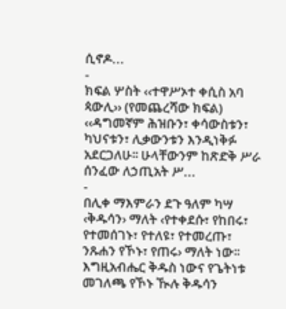ሲኖዶ...
-
ክፍል ሦስት ‹‹ተዋሥኦተ ቀሲስ አባ ጳውሊ›› (የመጨረሻው ክፍል) ‹‹ዳግመኛም ሕዝቡን፣ ቀሳውስቱን፣ ካህናቱን፣ ሊቃውንቱን እንዲነቅፉ አደርጋለሁ፡፡ ሁላቸውንም ከጽድቅ ሥራ ሰንፈው ለኃጢአት ሥ...
-
በሊቀ ማእምራን ደጉ ዓለም ካሣ ‹ቅዱሳን› ማለት ‹የተቀደሱ፣ የከበሩ፣ የተመሰገኑ፣ የተለዩ፣ የተመረጡ፣ ንጹሐን የኾኑ፣ የጠሩ› ማለት ነው፡፡ እግዚአብሔር ቅዱስ ነውና የጌትነቱ መገለጫ የኾኑ ዂሉ ቅዱሳን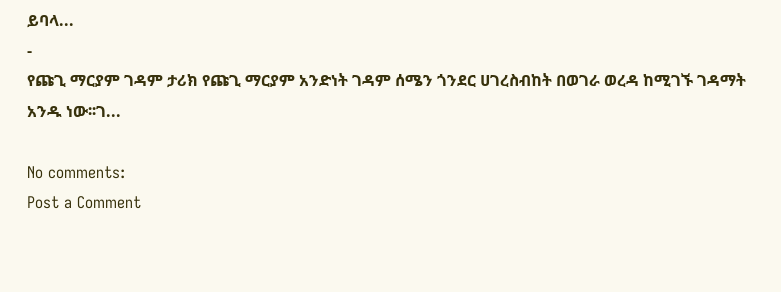ይባላ...
-
የጩጊ ማርያም ገዳም ታሪክ የጩጊ ማርያም አንድነት ገዳም ሰሜን ጎንደር ሀገረስብከት በወገራ ወረዳ ከሚገኙ ገዳማት አንዱ ነው፡፡ገ...

No comments:
Post a Comment